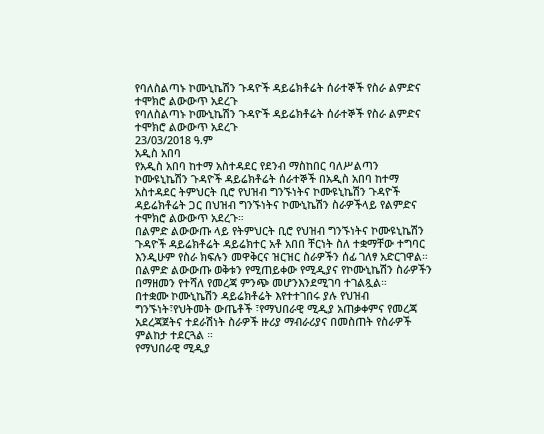የባለስልጣኑ ኮሙኒኬሽን ጉዳዮች ዳይሬክቶሬት ሰራተኞች የስራ ልምድና ተሞክሮ ልውውጥ አደረጉ
የባለስልጣኑ ኮሙኒኬሽን ጉዳዮች ዳይሬክቶሬት ሰራተኞች የስራ ልምድና ተሞክሮ ልውውጥ አደረጉ
23/03/2018 ዓ.ም
አዲስ አበባ
የአዲስ አበባ ከተማ አስተዳደር የደንብ ማስከበር ባለሥልጣን ኮሙዩኒኬሽን ጉዳዮች ዳይሬክቶሬት ሰራተኞች በአዲስ አበባ ከተማ አስተዳደር ትምህርት ቢሮ የህዝብ ግንኙነትና ኮሙዩኒኬሽን ጉዳዮች ዳይሬክቶሬት ጋር በህዝብ ግንኙነትና ኮሙኒኬሽን ስራዎችላይ የልምድና ተሞክሮ ልውውጥ አደረጉ።
በልምድ ልውውጡ ላይ የትምህርት ቢሮ የህዝብ ግንኙነትና ኮሙዩኒኬሽን ጉዳዮች ዳይሬክቶሬት ዳይሬክተር አቶ አበበ ቸርነት ስለ ተቋማቸው ተግባር እንዲሁም የስራ ክፍሉን መዋቅርና ዝርዝር ስራዎችን ሰፊ ገለፃ አድርገዋል።
በልምድ ልውውጡ ወቅቱን የሚጠይቀው የሚዲያና የኮሙኒኬሽን ስራዎችን በማዘመን የተሻለ የመረጃ ምንጭ መሆንእንደሚገባ ተገልጿል።
በተቋሙ ኮሙኒኬሽን ዳይሬክቶሬት እየተተገበሩ ያሉ የህዝብ ግንኙነት፣የህትመት ውጤቶች ፣የማህበራዊ ሚዲያ አጠቃቀምና የመረጃ አደረጃጀትና ተደራሽነት ስራዎች ዙሪያ ማብራሪያና በመስጠት የስራዎች ምልከታ ተደርጓል ።
የማህበራዊ ሚዲያ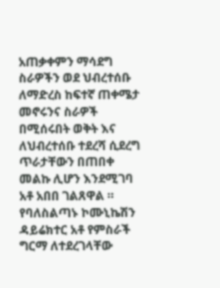አጠቃቀምን ማሳደግ ስራዎችን ወደ ህብረተሰቡ ለማድረስ ከፍተኛ ጠቀሜታ መኖሩንና ስራዎች በሚሰሩበት ወቅት እና ለህብረተሰቡ ተደረሻ ሲደረግ ጥራታቸውን በጠበቀ መልኩ ሊሆን እንደሚገባ አቶ አበበ ገልጸዋል ።
የባለስልጣኑ ኮሙኒኬሽን ዳይሬክተር አቶ የምስራች ግርማ ለተደረገላቸው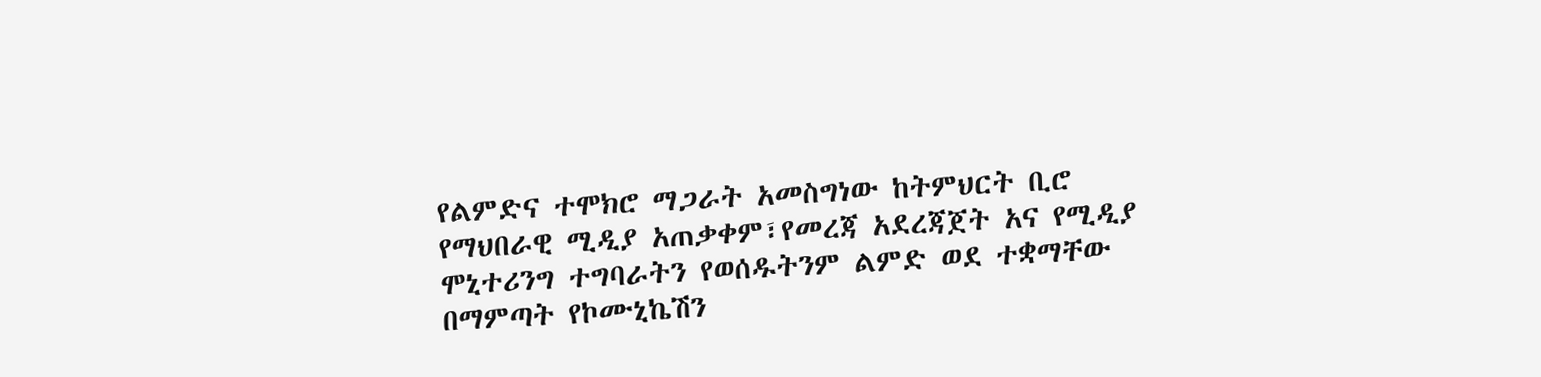የልምድና ተሞክሮ ማጋራት አመስግነው ከትምህርት ቢሮ የማህበራዊ ሚዲያ አጠቃቀም፣የመረጃ አደረጃጀት አና የሚዲያ ሞኒተሪንግ ተግባራትን የወሰዱትንም ልምድ ወደ ተቋማቸው በማምጣት የኮሙኒኬሽን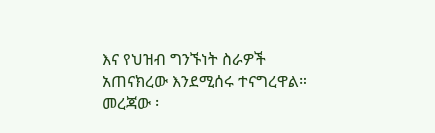እና የህዝብ ግንኙነት ስራዎች አጠናክረው እንደሚሰሩ ተናግረዋል።
መረጃው ፡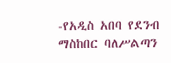-የአዲስ አበባ የደንብ ማስከበር ባለሥልጣን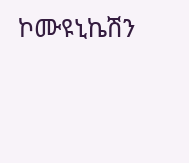ኮሙዩኒኬሽን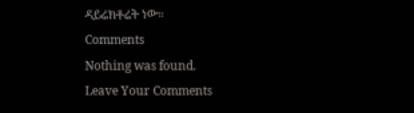ዳይሬክቶሬት ነው።
Comments
Nothing was found.
Leave Your Comments